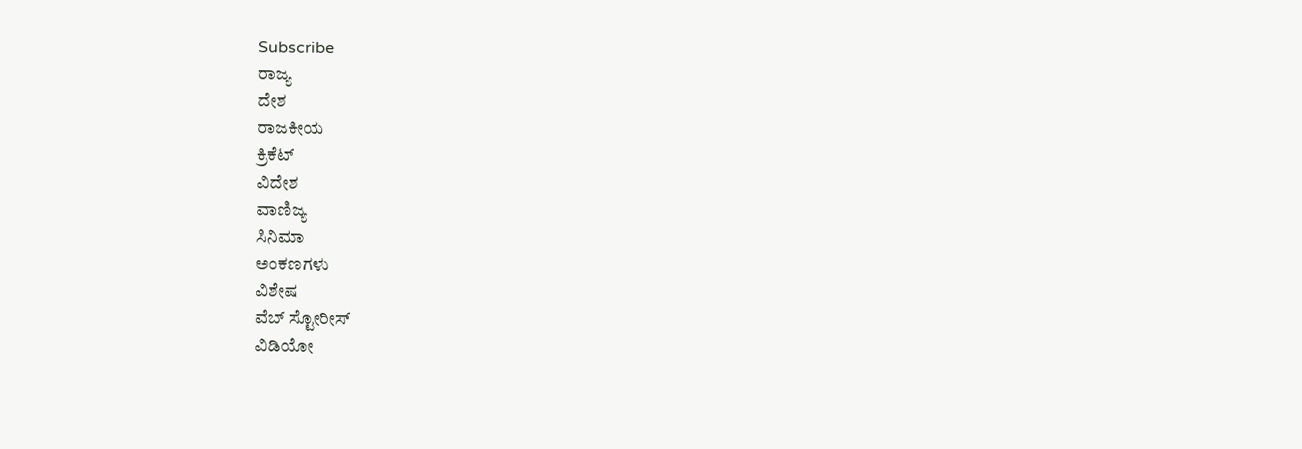Subscribe
ರಾಜ್ಯ
ದೇಶ
ರಾಜಕೀಯ
ಕ್ರಿಕೆಟ್
ವಿದೇಶ
ವಾಣಿಜ್ಯ
ಸಿನಿಮಾ
ಅಂಕಣಗಳು
ವಿಶೇಷ
ವೆಬ್ ಸ್ಟೋರೀಸ್
ವಿಡಿಯೋ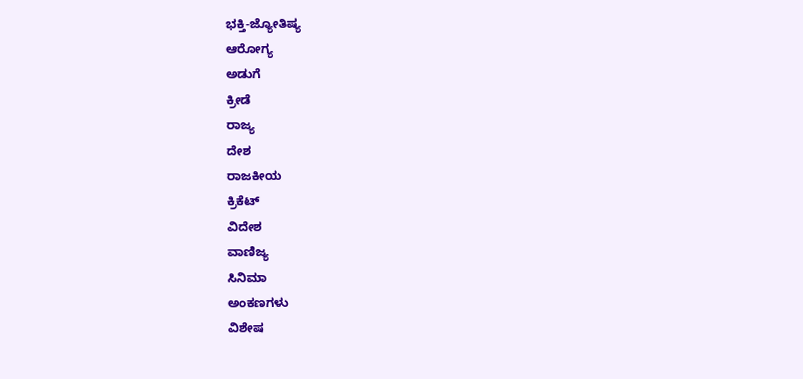ಭಕ್ತಿ-ಜ್ಯೋತಿಷ್ಯ
ಆರೋಗ್ಯ
ಅಡುಗೆ
ಕ್ರೀಡೆ
ರಾಜ್ಯ
ದೇಶ
ರಾಜಕೀಯ
ಕ್ರಿಕೆಟ್
ವಿದೇಶ
ವಾಣಿಜ್ಯ
ಸಿನಿಮಾ
ಅಂಕಣಗಳು
ವಿಶೇಷ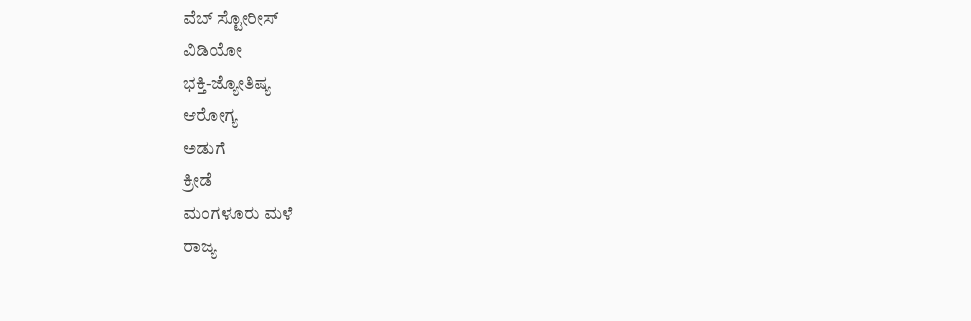ವೆಬ್ ಸ್ಟೋರೀಸ್
ವಿಡಿಯೋ
ಭಕ್ತಿ-ಜ್ಯೋತಿಷ್ಯ
ಆರೋಗ್ಯ
ಅಡುಗೆ
ಕ್ರೀಡೆ
ಮಂಗಳೂರು ಮಳೆ
ರಾಜ್ಯ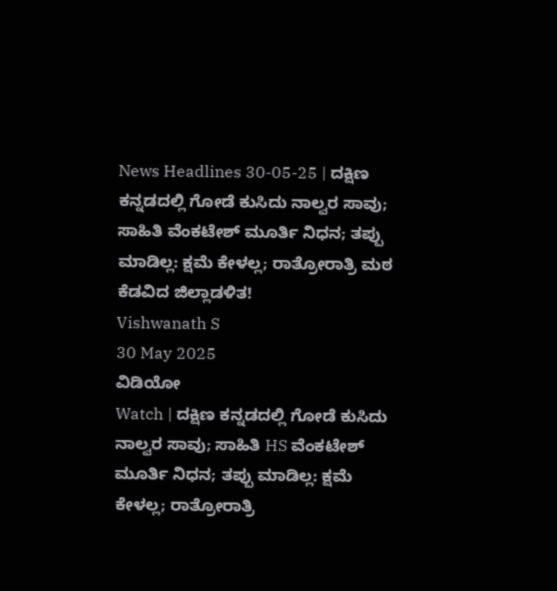News Headlines 30-05-25 | ದಕ್ಷಿಣ ಕನ್ನಡದಲ್ಲಿ ಗೋಡೆ ಕುಸಿದು ನಾಲ್ವರ ಸಾವು; ಸಾಹಿತಿ ವೆಂಕಟೇಶ್ ಮೂರ್ತಿ ನಿಧನ; ತಪ್ಪು ಮಾಡಿಲ್ಲ: ಕ್ಷಮೆ ಕೇಳಲ್ಲ; ರಾತ್ರೋರಾತ್ರಿ ಮಠ ಕೆಡವಿದ ಜಿಲ್ಲಾಡಳಿತ!
Vishwanath S
30 May 2025
ವಿಡಿಯೋ
Watch | ದಕ್ಷಿಣ ಕನ್ನಡದಲ್ಲಿ ಗೋಡೆ ಕುಸಿದು ನಾಲ್ವರ ಸಾವು; ಸಾಹಿತಿ HS ವೆಂಕಟೇಶ್ ಮೂರ್ತಿ ನಿಧನ; ತಪ್ಪು ಮಾಡಿಲ್ಲ: ಕ್ಷಮೆ ಕೇಳಲ್ಲ; ರಾತ್ರೋರಾತ್ರಿ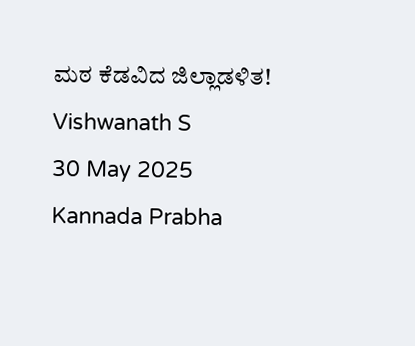ಮಠ ಕೆಡವಿದ ಜಿಲ್ಲಾಡಳಿತ!
Vishwanath S
30 May 2025
Kannada Prabha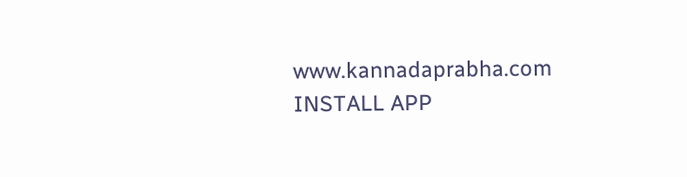www.kannadaprabha.com
INSTALL APP